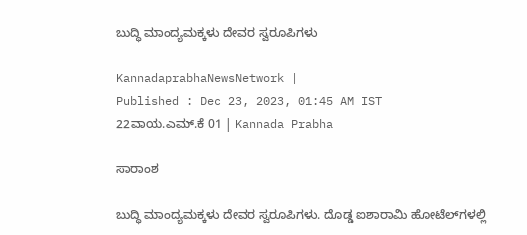ಬುದ್ಧಿ ಮಾಂದ್ಯಮಕ್ಕಳು ದೇವರ ಸ್ವರೂಪಿಗಳು

KannadaprabhaNewsNetwork |
Published : Dec 23, 2023, 01:45 AM IST
22ವಾಯ.ಎಮ್.ಕೆ 01 | Kannada Prabha

ಸಾರಾಂಶ

ಬುದ್ಧಿ ಮಾಂದ್ಯಮಕ್ಕಳು ದೇವರ ಸ್ವರೂಪಿಗಳು. ದೊಡ್ಡ ಐಶಾರಾಮಿ ಹೋಟೆಲ್‌ಗಳಲ್ಲಿ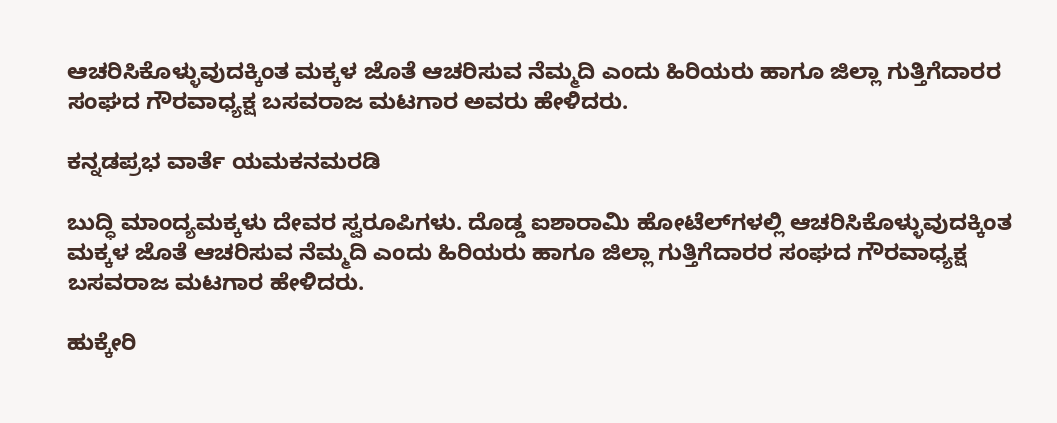ಆಚರಿಸಿಕೊಳ್ಳುವುದಕ್ಕಿಂತ ಮಕ್ಕಳ ಜೊತೆ ಆಚರಿಸುವ ನೆಮ್ಮದಿ ಎಂದು ಹಿರಿಯರು ಹಾಗೂ ಜಿಲ್ಲಾ ಗುತ್ತಿಗೆದಾರರ ಸಂಘದ ಗೌರವಾಧ್ಯಕ್ಷ ಬಸವರಾಜ ಮಟಗಾರ ಅವರು ಹೇಳಿದರು.

ಕನ್ನಡಪ್ರಭ ವಾರ್ತೆ ಯಮಕನಮರಡಿ

ಬುದ್ಧಿ ಮಾಂದ್ಯಮಕ್ಕಳು ದೇವರ ಸ್ವರೂಪಿಗಳು. ದೊಡ್ಡ ಐಶಾರಾಮಿ ಹೋಟೆಲ್‌ಗಳಲ್ಲಿ ಆಚರಿಸಿಕೊಳ್ಳುವುದಕ್ಕಿಂತ ಮಕ್ಕಳ ಜೊತೆ ಆಚರಿಸುವ ನೆಮ್ಮದಿ ಎಂದು ಹಿರಿಯರು ಹಾಗೂ ಜಿಲ್ಲಾ ಗುತ್ತಿಗೆದಾರರ ಸಂಘದ ಗೌರವಾಧ್ಯಕ್ಷ ಬಸವರಾಜ ಮಟಗಾರ ಹೇಳಿದರು.

ಹುಕ್ಕೇರಿ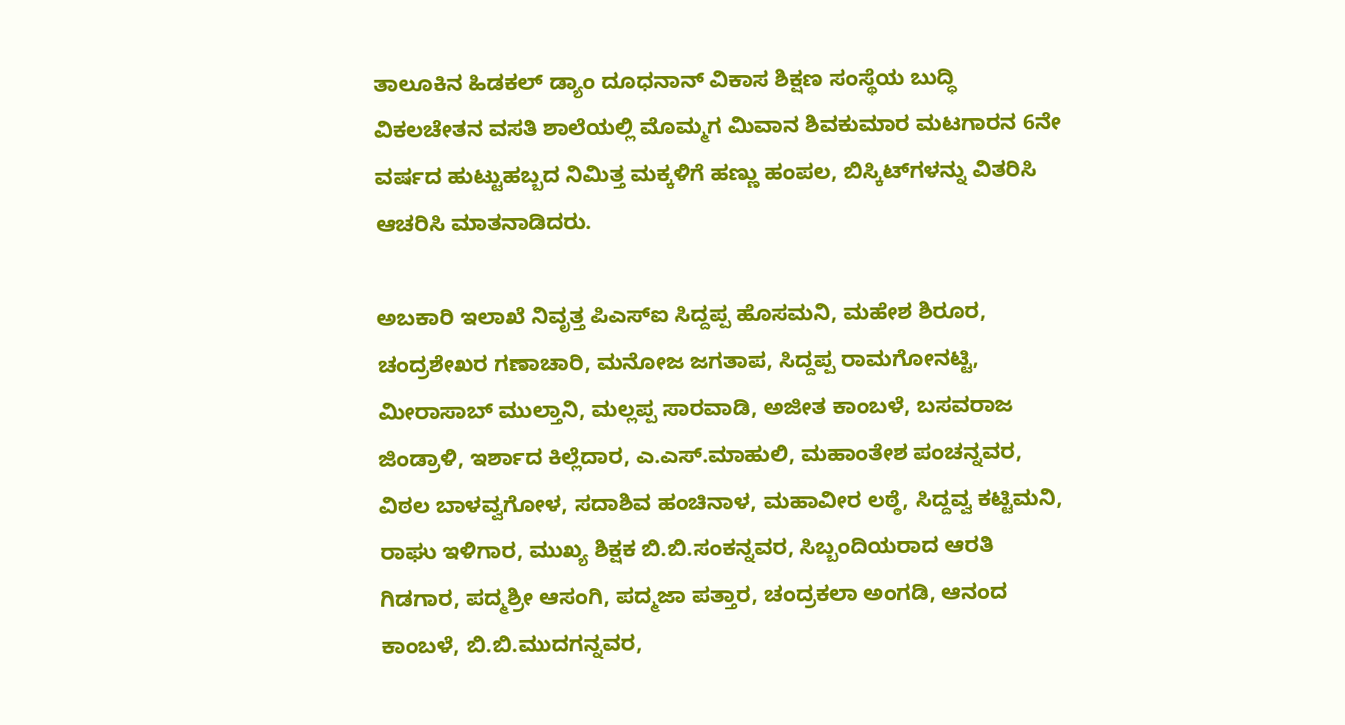ತಾಲೂಕಿನ ಹಿಡಕಲ್ ಡ್ಯಾಂ ದೂಧನಾನ್‌ ವಿಕಾಸ ಶಿಕ್ಷಣ ಸಂಸ್ಥೆಯ ಬುದ್ಧಿ ವಿಕಲಚೇತನ ವಸತಿ ಶಾಲೆಯಲ್ಲಿ ಮೊಮ್ಮಗ ಮಿವಾನ ಶಿವಕುಮಾರ ಮಟಗಾರನ 6ನೇ ವರ್ಷದ ಹುಟ್ಟುಹಬ್ಬದ ನಿಮಿತ್ತ ಮಕ್ಕಳಿಗೆ ಹಣ್ಣು ಹಂಪಲ, ಬಿಸ್ಕಿಟ್‌ಗಳನ್ನು ವಿತರಿಸಿ ಆಚರಿಸಿ ಮಾತನಾಡಿದರು.

ಅಬಕಾರಿ ಇಲಾಖೆ ನಿವೃತ್ತ ಪಿಎಸ್‌ಐ ಸಿದ್ದಪ್ಪ ಹೊಸಮನಿ, ಮಹೇಶ ಶಿರೂರ, ಚಂದ್ರಶೇಖರ ಗಣಾಚಾರಿ, ಮನೋಜ ಜಗತಾಪ, ಸಿದ್ದಪ್ಪ ರಾಮಗೋನಟ್ಟಿ, ಮೀರಾಸಾಬ್‌ ಮುಲ್ತಾನಿ, ಮಲ್ಲಪ್ಪ ಸಾರವಾಡಿ, ಅಜೀತ ಕಾಂಬಳೆ, ಬಸವರಾಜ ಜಿಂಡ್ರಾಳಿ, ಇರ್ಶಾದ ಕಿಲ್ಲೆದಾರ, ಎ.ಎಸ್.ಮಾಹುಲಿ, ಮಹಾಂತೇಶ ಪಂಚನ್ನವರ, ವಿಠಲ ಬಾಳವ್ವಗೋಳ, ಸದಾಶಿವ ಹಂಚಿನಾಳ, ಮಹಾವೀರ ಲಠ್ಠೆ, ಸಿದ್ದವ್ವ ಕಟ್ಟಿಮನಿ, ರಾಘು ಇಳಿಗಾರ, ಮುಖ್ಯ ಶಿಕ್ಷಕ ಬಿ.ಬಿ.ಸಂಕನ್ನವರ, ಸಿಬ್ಬಂದಿಯರಾದ ಆರತಿ ಗಿಡಗಾರ, ಪದ್ಮಶ್ರೀ ಆಸಂಗಿ, ಪದ್ಮಜಾ ಪತ್ತಾರ, ಚಂದ್ರಕಲಾ ಅಂಗಡಿ, ಆನಂದ ಕಾಂಬಳೆ, ಬಿ.ಬಿ.ಮುದಗನ್ನವರ,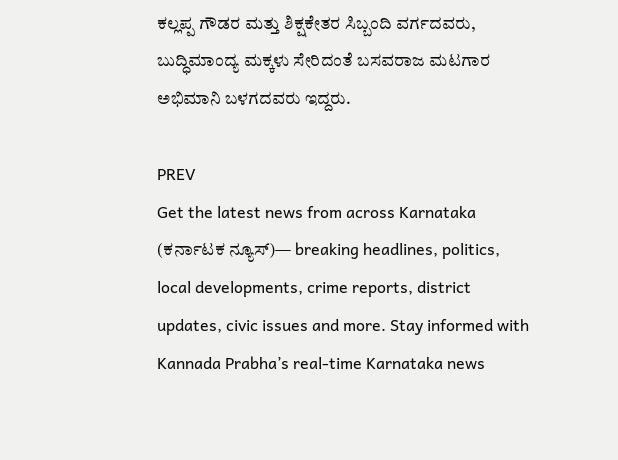ಕಲ್ಲಪ್ಪ ಗೌಡರ ಮತ್ತು ಶಿಕ್ಷಕೇತರ ಸಿಬ್ಬಂದಿ ವರ್ಗದವರು, ಬುದ್ಧಿಮಾಂದ್ಯ ಮಕ್ಕಳು ಸೇರಿದಂತೆ ಬಸವರಾಜ ಮಟಗಾರ ಅಭಿಮಾನಿ ಬಳಗದವರು ಇದ್ದರು.

PREV
Get the latest news from across Karnataka (ಕರ್ನಾಟಕ ನ್ಯೂಸ್)— breaking headlines, politics, local developments, crime reports, district updates, civic issues and more. Stay informed with Kannada Prabha’s real‑time Karnataka news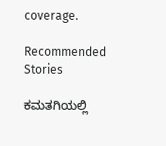coverage.

Recommended Stories

ಕಮತಗಿಯಲ್ಲಿ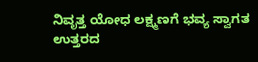ನಿವೃತ್ತ ಯೋಧ ಲಕ್ಷ್ಮಣಗೆ ಭವ್ಯ ಸ್ವಾಗತ
ಉತ್ತರದ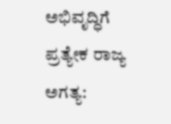ಅಭಿವೃದ್ಧಿಗೆ ಪ್ರತ್ಯೇಕ ರಾಜ್ಯ ಅಗತ್ಯ: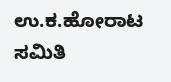ಉ.ಕ.ಹೋರಾಟ ಸಮಿತಿ